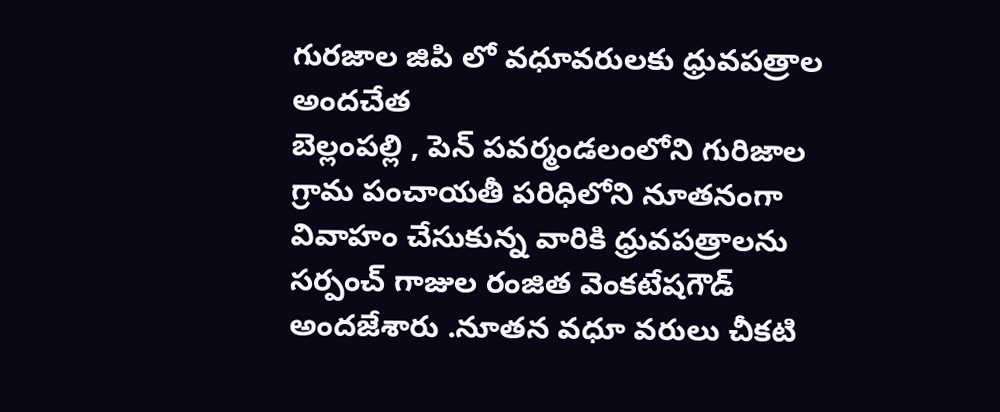గురజాల జిపి లో వధూవరులకు ధ్రువపత్రాల అందచేత
బెల్లంపల్లి , పెన్ పవర్మండలంలోని గురిజాల గ్రామ పంచాయతీ పరిధిలోని నూతనంగా వివాహం చేసుకున్న వారికి ధ్రువపత్రాలను సర్పంచ్ గాజుల రంజిత వెంకటేషగౌడ్ అందజేశారు .నూతన వధూ వరులు చీకటి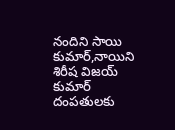నందిని సాయి కుమార్,నాయిని శిరీష విజయ్ కుమార్ దంపతులకు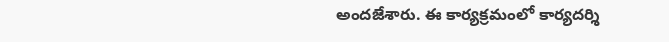అందజేశారు. ఈ కార్యక్రమంలో కార్యదర్శి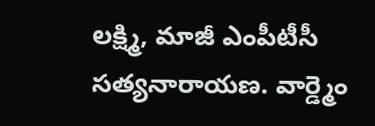లక్ష్మి, మాజీ ఎంపీటీసీ సత్యనారాయణ. వార్డ్మెం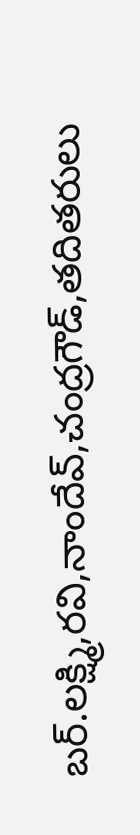బర్.లక్ష్మి,రవి,నాందేవ్,చంద్రగౌడ్,తదితరులు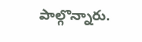పాల్గొన్నారు.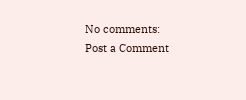No comments:
Post a Comment